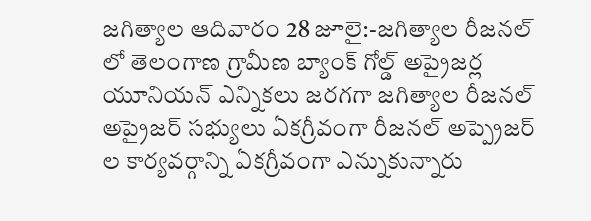జగిత్యాల ఆదివారం 28 జూలై:-జగిత్యాల రీజనల్ లో తెలంగాణ గ్రామీణ బ్యాంక్ గోల్డ్ అప్రైజర్ల యూనియన్ ఎన్నికలు జరగగా జగిత్యాల రీజనల్ అప్రైజర్ సభ్యులు ఏకగ్రీవంగా రీజనల్ అప్ప్రెజర్ ల కార్యవర్గాన్ని ఏకగ్రీవంగా ఎన్నుకున్నారు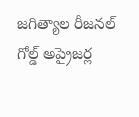జగిత్యాల రీజనల్ గోల్డ్ అప్రైజర్ల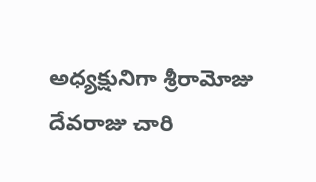అధ్యక్షునిగా శ్రీరామోజు దేవరాజు చారి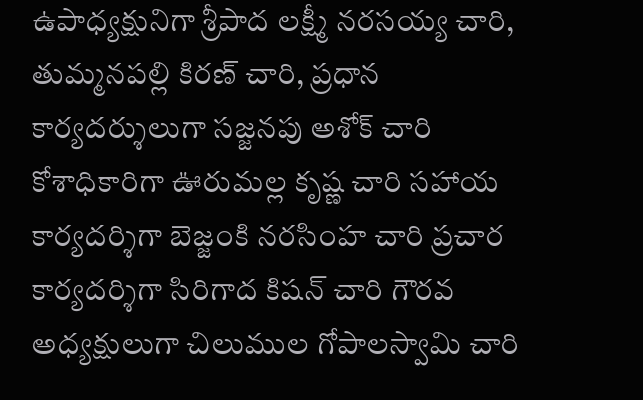ఉపాధ్యక్షునిగా శ్రీపాద లక్ష్మీ నరసయ్య చారి, తుమ్మనపల్లి కిరణ్ చారి, ప్రధాన కార్యదర్శులుగా సజ్జనపు అశోక్ చారి కోశాధికారిగా ఊరుమల్ల కృష్ణ చారి సహాయ కార్యదర్శిగా బెజ్జంకి నరసింహ చారి ప్రచార కార్యదర్శిగా సిరిగాద కిషన్ చారి గౌరవ అధ్యక్షులుగా చిలుముల గోపాలస్వామి చారి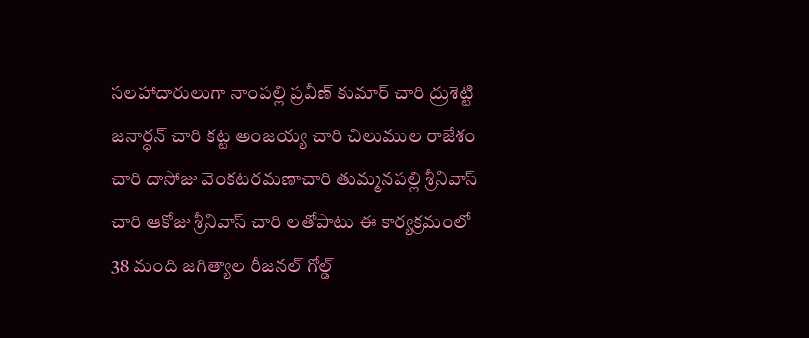సలహాదారులుగా నాంపల్లి ప్రవీణ్ కుమార్ చారి ద్రుశెట్టి జనార్ధన్ చారి కట్ట అంజయ్య చారి చిలుముల రాజేశం చారి దాసోజు వెంకటరమణాచారి తుమ్మనపల్లి శ్రీనివాస్ చారి ఆకోజు శ్రీనివాస్ చారి లతోపాటు ఈ కార్యక్రమంలో 38 మంది జగిత్యాల రీజనల్ గోల్డ్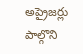అప్రైజర్లు పాల్గొని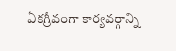ఏకగ్రీవంగా కార్యవర్గాన్ని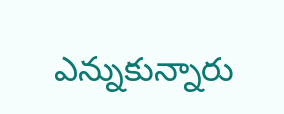ఎన్నుకున్నారు